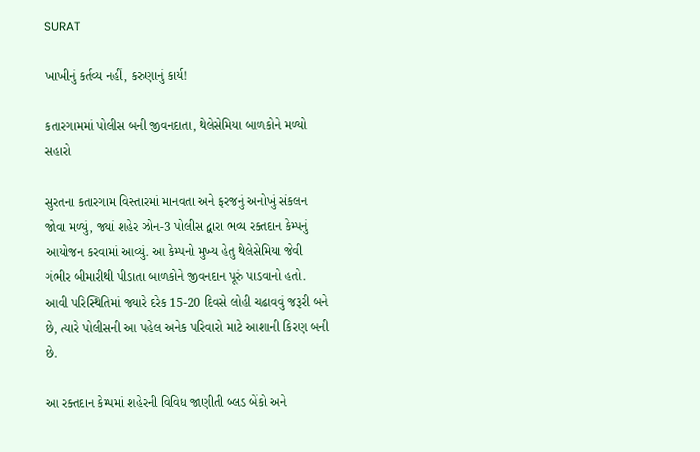SURAT

ખાખીનું કર્તવ્ય નહીં, કરુણાનું કાર્ય!

કતારગામમાં પોલીસ બની જીવનદાતા, થેલેસેમિયા બાળકોને મળ્યો સહારો

સુરતના કતારગામ વિસ્તારમાં માનવતા અને ફરજનું અનોખું સંકલન જોવા મળ્યું, જ્યાં શહેર ઝોન-3 પોલીસ દ્વારા ભવ્ય રક્તદાન કેમ્પનું આયોજન કરવામાં આવ્યું. આ કેમ્પનો મુખ્ય હેતુ થેલેસેમિયા જેવી ગંભીર બીમારીથી પીડાતા બાળકોને જીવનદાન પૂરું પાડવાનો હતો. આવી પરિસ્થિતિમાં જ્યારે દરેક 15-20 દિવસે લોહી ચઢાવવું જરૂરી બને છે, ત્યારે પોલીસની આ પહેલ અનેક પરિવારો માટે આશાની કિરણ બની છે.

આ રક્તદાન કેમ્પમાં શહેરની વિવિધ જાણીતી બ્લડ બેંકો અને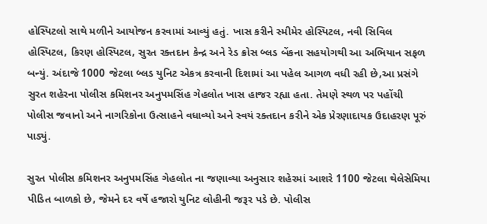હોસ્પિટલો સાથે મળીને આયોજન કરવામાં આવ્યું હતું. ખાસ કરીને સ્મીમેર હોસ્પિટલ, નવી સિવિલ હોસ્પિટલ, કિરણ હોસ્પિટલ, સુરત રક્તદાન કેન્દ્ર અને રેડ ક્રોસ બ્લડ બેંકના સહયોગથી આ અભિયાન સફળ બન્યું. અંદાજે 1000 જેટલા બ્લડ યુનિટ એકત્ર કરવાની દિશામાં આ પહેલ આગળ વધી રહી છે,આ પ્રસંગે સુરત શહેરના પોલીસ કમિશનર અનુપમસિંહ ગેહલોત ખાસ હાજર રહ્યા હતા. તેમણે સ્થળ પર પહોંચી પોલીસ જવાનો અને નાગરિકોના ઉત્સાહને વધાવ્યો અને સ્વયં રક્તદાન કરીને એક પ્રેરણાદાયક ઉદાહરણ પૂરું પાડ્યું.

સુરત પોલીસ કમિશનર અનુપમસિંહ ગેહલોત ના જણાવ્યા અનુસાર શહેરમાં આશરે 1100 જેટલા થેલેસેમિયા પીડિત બાળકો છે, જેમને દર વર્ષે હજારો યુનિટ લોહીની જરૂર પડે છે. પોલીસ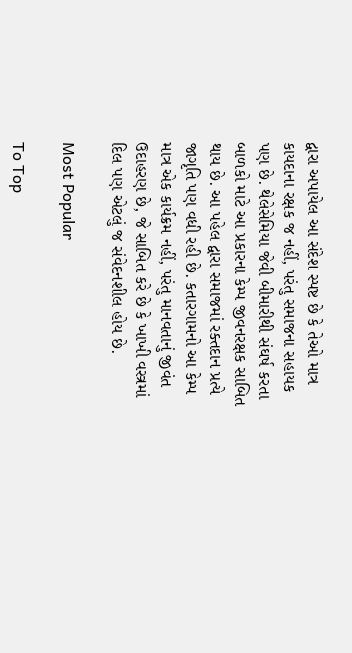દ્વારા અપાયેલ આ સંદેશ સ્પષ્ટ છે કે તેઓ માત્ર કાયદાના રક્ષક જ નહીં, પરંતુ સમાજના સહાયક પણ છે. થેલેસેમિયા જેવી બીમારીથી સંઘર્ષ કરતા બાળકો માટે આ પ્રકારના કેમ્પ જીવનરક્ષક સાબિત થાય છે. આ પહેલ દ્વારા સમાજમાં રક્તદાન પ્રત્યે જાગૃતિ પણ વધી રહી છે. કતારગામનો આ કેમ્પ માત્ર એક કાર્યક્રમ નહીં, પરંતુ માનવતાનું જીવંત ઉદાહરણ છે, જે સાબિત કરે છે કે ખાખી વસ્ત્રમાં દિલ પણ એટલું જ સંવેદનશીલ હોય છે.

Most Popular

To Top